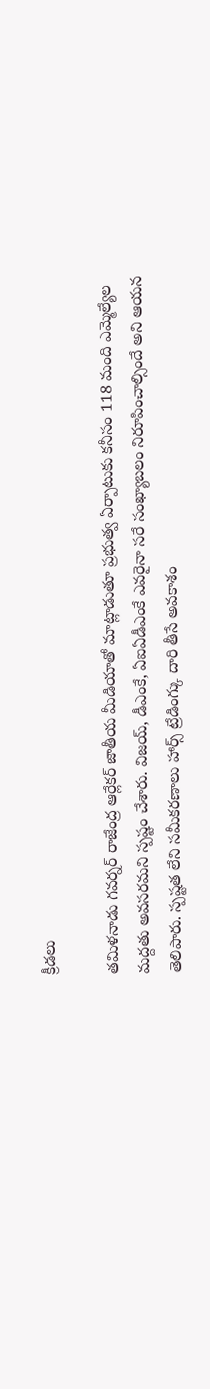క్రీడలు

తమిళనాడు గవర్నర్ రాజేంద్ర ఆర్లేకర్ జాతీయ మీడియాతో మాట్లాడుతూ ప్రభుత్వ ఏర్పాటుకు కనీసం 118 మంది ఎమ్మెల్యేల మద్దతు అవసరమని స్పష్టం చేశారు. విజయ్, డీఎంకే, ఏఐఏడీఎంకే ఎవరైనా సరే సంఖ్యాబలం నిరూపించాల్సిందే అని ఆయన తెలిపారు. స్పష్టత లేని సమీకరణాలు హార్స్ ట్రేడింగ్కు దారి తీసే అవకాశం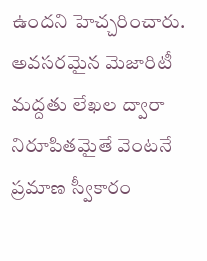ఉందని హెచ్చరించారు.
అవసరమైన మెజారిటీ మద్దతు లేఖల ద్వారా నిరూపితమైతే వెంటనే ప్రమాణ స్వీకారం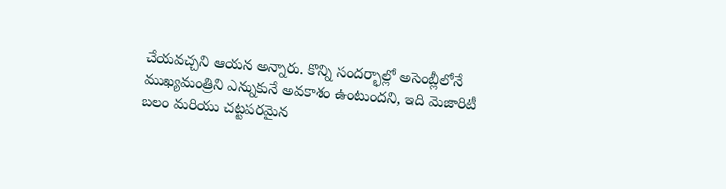చేయవచ్చని ఆయన అన్నారు. కొన్ని సందర్భాల్లో అసెంబ్లీలోనే ముఖ్యమంత్రిని ఎన్నుకునే అవకాశం ఉంటుందని, ఇది మెజారిటీ బలం మరియు చట్టపరమైన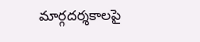మార్గదర్శకాలపై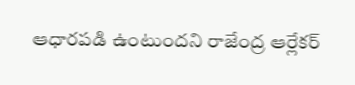ఆధారపడి ఉంటుందని రాజేంద్ర ఆర్లేకర్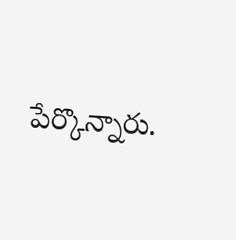పేర్కొన్నారు.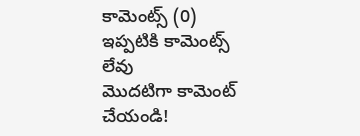కామెంట్స్ (0)
ఇప్పటికి కామెంట్స్ లేవు
మొదటిగా కామెంట్ చేయండి!